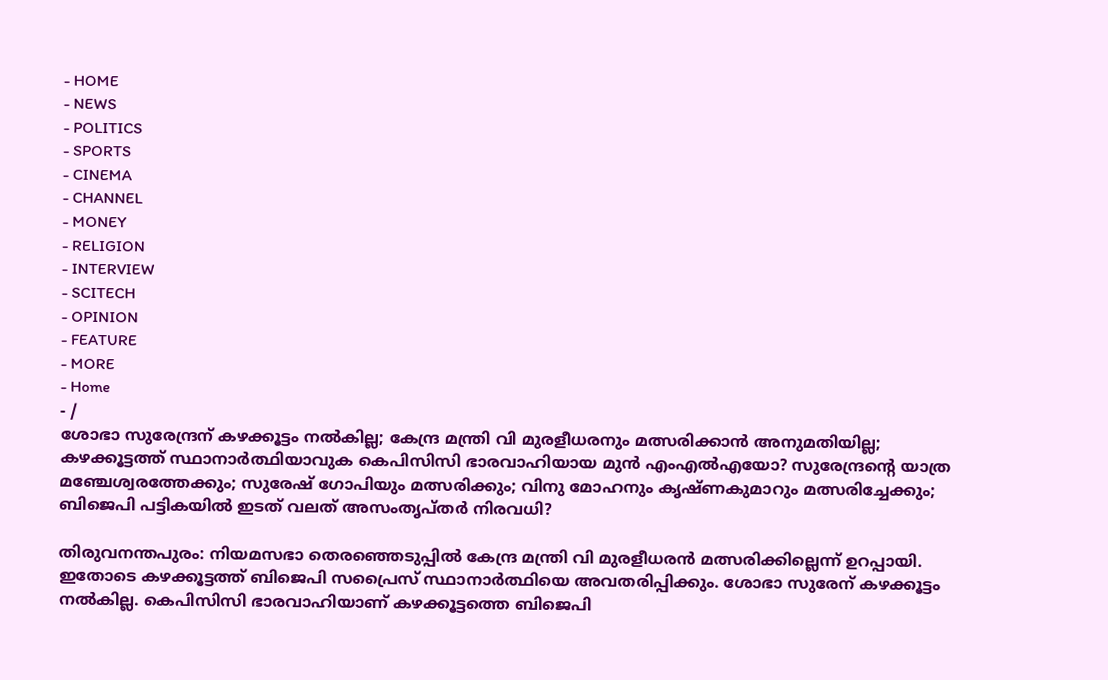- HOME
- NEWS
- POLITICS
- SPORTS
- CINEMA
- CHANNEL
- MONEY
- RELIGION
- INTERVIEW
- SCITECH
- OPINION
- FEATURE
- MORE
- Home
- /
ശോഭാ സുരേന്ദ്രന് കഴക്കൂട്ടം നൽകില്ല; കേന്ദ്ര മന്ത്രി വി മുരളീധരനും മത്സരിക്കാൻ അനുമതിയില്ല; കഴക്കൂട്ടത്ത് സ്ഥാനാർത്ഥിയാവുക കെപിസിസി ഭാരവാഹിയായ മുൻ എംഎൽഎയോ? സുരേന്ദ്രന്റെ യാത്ര മഞ്ചേശ്വരത്തേക്കും; സുരേഷ് ഗോപിയും മത്സരിക്കും; വിനു മോഹനും കൃഷ്ണകുമാറും മത്സരിച്ചേക്കും; ബിജെപി പട്ടികയിൽ ഇടത് വലത് അസംതൃപ്തർ നിരവധി?

തിരുവനന്തപുരം: നിയമസഭാ തെരഞ്ഞെടുപ്പിൽ കേന്ദ്ര മന്ത്രി വി മുരളീധരൻ മത്സരിക്കില്ലെന്ന് ഉറപ്പായി. ഇതോടെ കഴക്കൂട്ടത്ത് ബിജെപി സപ്രൈസ് സ്ഥാനാർത്ഥിയെ അവതരിപ്പിക്കും. ശോഭാ സുരേന് കഴക്കൂട്ടം നൽകില്ല. കെപിസിസി ഭാരവാഹിയാണ് കഴക്കൂട്ടത്തെ ബിജെപി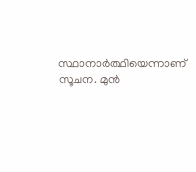സ്ഥാനാർത്ഥിയെന്നാണ് സൂചന. മുൻ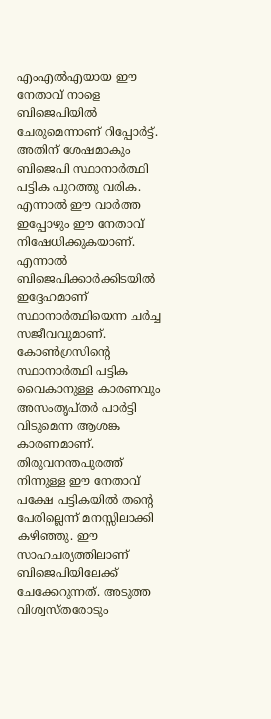എംഎൽഎയായ ഈ നേതാവ് നാളെ ബിജെപിയിൽ ചേരുമെന്നാണ് റിപ്പോർട്ട്. അതിന് ശേഷമാകും ബിജെപി സ്ഥാനാർത്ഥി പട്ടിക പുറത്തു വരിക. എന്നാൽ ഈ വാർത്ത ഇപ്പോഴും ഈ നേതാവ് നിഷേധിക്കുകയാണ്. എന്നാൽ ബിജെപിക്കാർക്കിടയിൽ ഇദ്ദേഹമാണ് സ്ഥാനാർത്ഥിയെന്ന ചർച്ച സജീവവുമാണ്.
കോൺഗ്രസിന്റെ സ്ഥാനാർത്ഥി പട്ടിക വൈകാനുള്ള കാരണവും അസംതൃപ്തർ പാർട്ടി വിടുമെന്ന ആശങ്ക കാരണമാണ്. തിരുവനന്തപുരത്ത് നിന്നുള്ള ഈ നേതാവ് പക്ഷേ പട്ടികയിൽ തന്റെ പേരില്ലെന്ന് മനസ്സിലാക്കി കഴിഞ്ഞു. ഈ സാഹചര്യത്തിലാണ് ബിജെപിയിലേക്ക് ചേക്കേറുന്നത്. അടുത്ത വിശ്വസ്തരോടും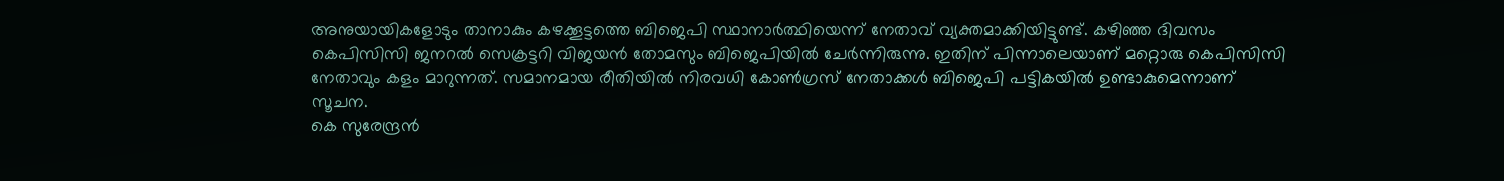അനുയായികളോടും താനാകും കഴക്കൂട്ടത്തെ ബിജെപി സ്ഥാനാർത്ഥിയെന്ന് നേതാവ് വ്യക്തമാക്കിയിട്ടുണ്ട്. കഴിഞ്ഞ ദിവസം കെപിസിസി ജനറൽ സെക്രട്ടറി വിജയൻ തോമസും ബിജെപിയിൽ ചേർന്നിരുന്നു. ഇതിന് പിന്നാലെയാണ് മറ്റൊരു കെപിസിസി നേതാവും കളം മാറുന്നത്. സമാനമായ രീതിയിൽ നിരവധി കോൺഗ്രസ് നേതാക്കൾ ബിജെപി പട്ടികയിൽ ഉണ്ടാകുമെന്നാണ് സൂചന.
കെ സുരേന്ദ്രൻ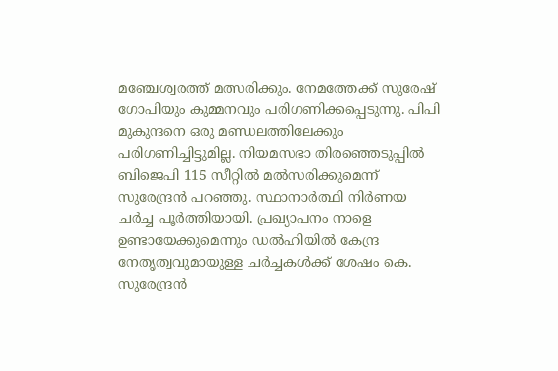മഞ്ചേശ്വരത്ത് മത്സരിക്കും. നേമത്തേക്ക് സുരേഷ് ഗോപിയും കുമ്മനവും പരിഗണിക്കപ്പെടുന്നു. പിപി മുകുന്ദനെ ഒരു മണ്ഡലത്തിലേക്കും പരിഗണിച്ചിട്ടുമില്ല. നിയമസഭാ തിരഞ്ഞെടുപ്പിൽ ബിജെപി 115 സീറ്റിൽ മൽസരിക്കുമെന്ന് സുരേന്ദ്രൻ പറഞ്ഞു. സ്ഥാനാർത്ഥി നിർണയ ചർച്ച പൂർത്തിയായി. പ്രഖ്യാപനം നാളെ ഉണ്ടായേക്കുമെന്നും ഡൽഹിയിൽ കേന്ദ്ര നേതൃത്വവുമായുള്ള ചർച്ചകൾക്ക് ശേഷം കെ. സുരേന്ദ്രൻ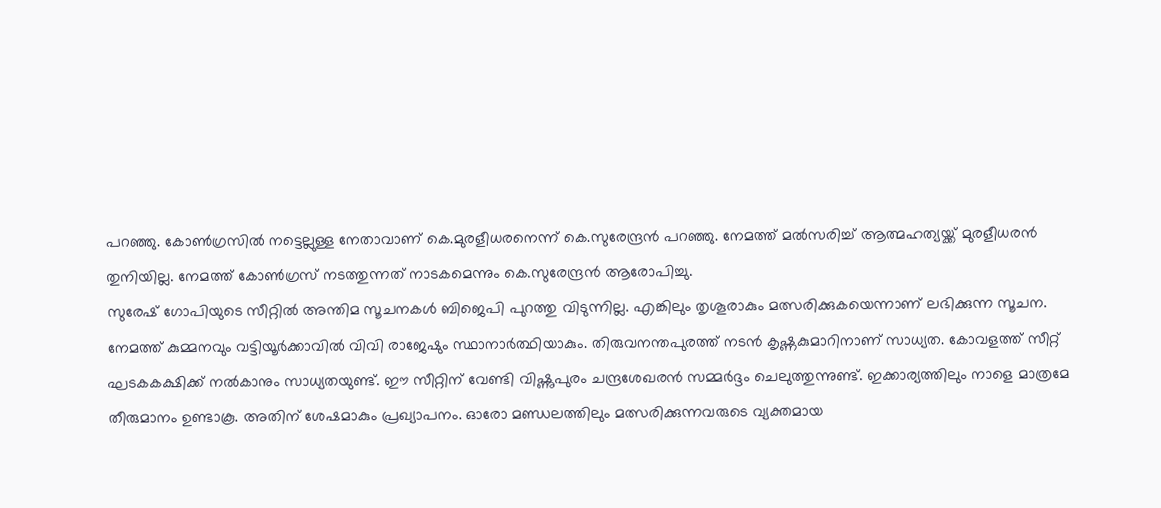പറഞ്ഞു. കോൺഗ്രസിൽ നട്ടെല്ലുള്ള നേതാവാണ് കെ.മുരളീധരനെന്ന് കെ.സുരേന്ദ്രൻ പറഞ്ഞു. നേമത്ത് മൽസരിച്ച് ആത്മഹത്യയ്ക്ക് മുരളീധരൻ തുനിയില്ല. നേമത്ത് കോൺഗ്രസ് നടത്തുന്നത് നാടകമെന്നും കെ.സുരേന്ദ്രൻ ആരോപിച്ചു.
സുരേഷ് ഗോപിയുടെ സീറ്റിൽ അന്തിമ സൂചനകൾ ബിജെപി പുറത്തു വിടുന്നില്ല. എങ്കിലും തൃശൂരാകും മത്സരിക്കുകയെന്നാണ് ലഭിക്കുന്ന സൂചന. നേമത്ത് കുമ്മനവും വട്ടിയൂർക്കാവിൽ വിവി രാജേഷും സ്ഥാനാർത്ഥിയാകും. തിരുവനന്തപുരത്ത് നടൻ കൃഷ്ണകുമാറിനാണ് സാധ്യത. കോവളത്ത് സീറ്റ് ഘടകകക്ഷിക്ക് നൽകാനും സാധ്യതയുണ്ട്. ഈ സീറ്റിന് വേണ്ടി വിഷ്ണുപുരം ചന്ദ്രശേഖരൻ സമ്മർദ്ദം ചെലുത്തുന്നുണ്ട്. ഇക്കാര്യത്തിലും നാളെ മാത്രമേ തീരുമാനം ഉണ്ടാകൂ. അതിന് ശേഷമാകും പ്രഖ്യാപനം. ഓരോ മണ്ഡലത്തിലും മത്സരിക്കുന്നവരുടെ വ്യക്തമായ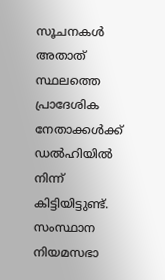സൂചനകൾ അതാത് സ്ഥലത്തെ പ്രാദേശിക നേതാക്കൾക്ക് ഡൽഹിയിൽ നിന്ന് കിട്ടിയിട്ടുണ്ട്.
സംസ്ഥാന നിയമസഭാ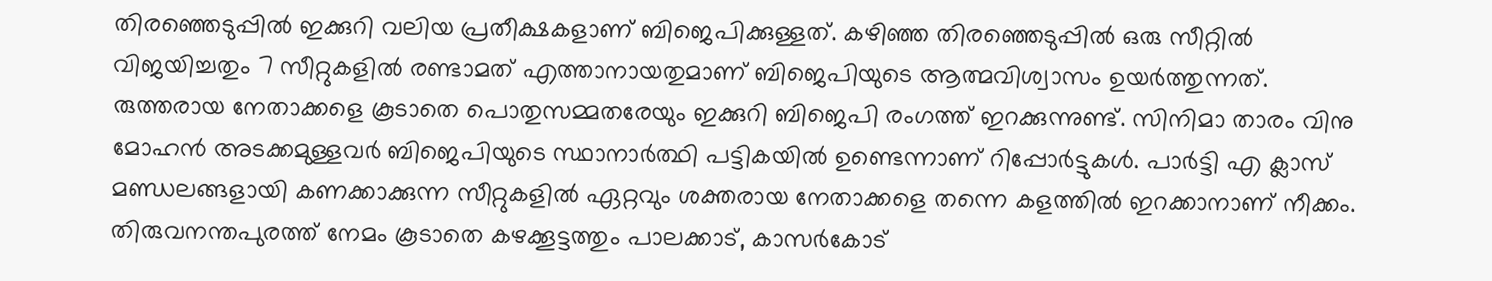തിരഞ്ഞെടുപ്പിൽ ഇക്കുറി വലിയ പ്രതീക്ഷകളാണ് ബിജെപിക്കുള്ളത്. കഴിഞ്ഞ തിരഞ്ഞെടുപ്പിൽ ഒരു സീറ്റിൽ വിജയിച്ചതും 7 സീറ്റുകളിൽ രണ്ടാമത് എത്താനായതുമാണ് ബിജെപിയുടെ ആത്മവിശ്വാസം ഉയർത്തുന്നത്. രുത്തരായ നേതാക്കളെ കൂടാതെ പൊതുസമ്മതരേയും ഇക്കുറി ബിജെപി രംഗത്ത് ഇറക്കുന്നുണ്ട്. സിനിമാ താരം വിനു മോഹൻ അടക്കമുള്ളവർ ബിജെപിയുടെ സ്ഥാനാർത്ഥി പട്ടികയിൽ ഉണ്ടെന്നാണ് റിപ്പോർട്ടുകൾ. പാർട്ടി എ ക്ലാസ് മണ്ഡലങ്ങളായി കണക്കാക്കുന്ന സീറ്റുകളിൽ ഏറ്റവും ശക്തരായ നേതാക്കളെ തന്നെ കളത്തിൽ ഇറക്കാനാണ് നീക്കം. തിരുവനന്തപുരത്ത് നേമം കൂടാതെ കഴക്കൂട്ടത്തും പാലക്കാട്, കാസർകോട്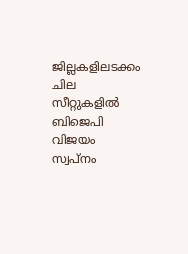ജില്ലകളിലടക്കം ചില സീറ്റുകളിൽ ബിജെപി വിജയം സ്വപ്നം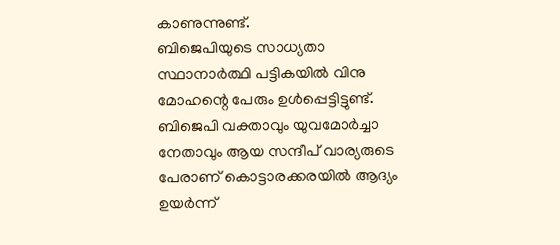കാണുന്നുണ്ട്.
ബിജെപിയുടെ സാധ്യതാ സ്ഥാനാർത്ഥി പട്ടികയിൽ വിനു മോഹന്റെ പേരും ഉൾപ്പെട്ടിട്ടുണ്ട്. ബിജെപി വക്താവും യുവമോർച്ചാ നേതാവും ആയ സന്ദീപ് വാര്യരുടെ പേരാണ് കൊട്ടാരക്കരയിൽ ആദ്യം ഉയർന്ന്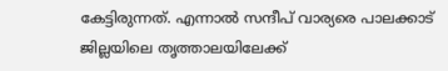കേട്ടിരുന്നത്. എന്നാൽ സന്ദീപ് വാര്യരെ പാലക്കാട് ജില്ലയിലെ തൃത്താലയിലേക്ക്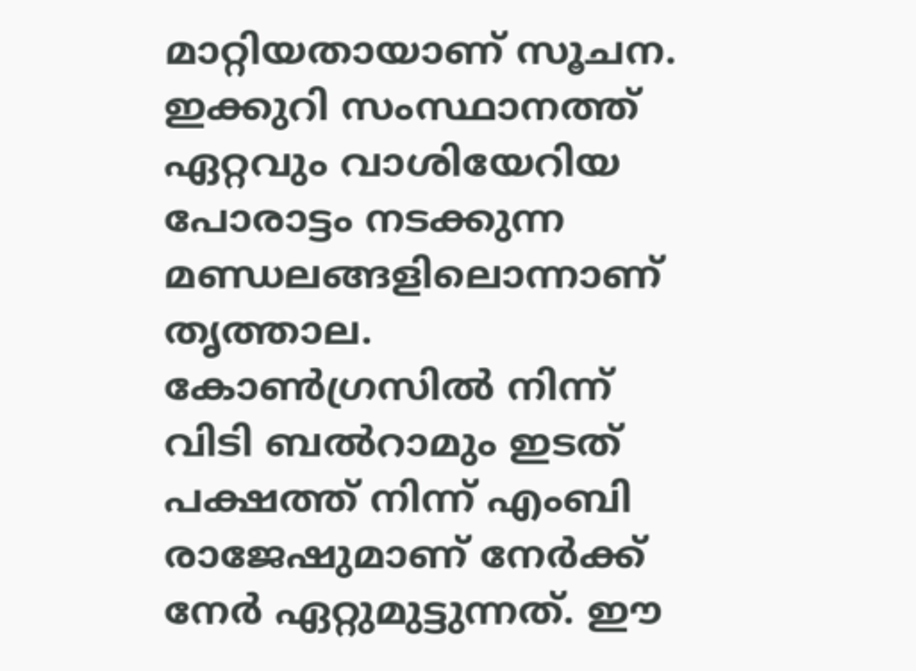മാറ്റിയതായാണ് സൂചന. ഇക്കുറി സംസ്ഥാനത്ത് ഏറ്റവും വാശിയേറിയ പോരാട്ടം നടക്കുന്ന മണ്ഡലങ്ങളിലൊന്നാണ് തൃത്താല. കോൺഗ്രസിൽ നിന്ന് വിടി ബൽറാമും ഇടത് പക്ഷത്ത് നിന്ന് എംബി രാജേഷുമാണ് നേർക്ക് നേർ ഏറ്റുമുട്ടുന്നത്. ഈ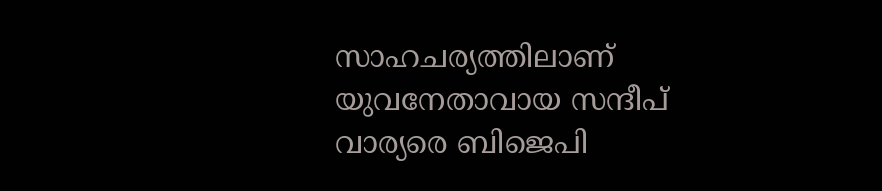സാഹചര്യത്തിലാണ് യുവനേതാവായ സന്ദീപ് വാര്യരെ ബിജെപി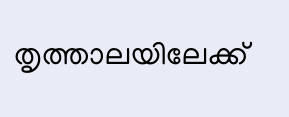തൃത്താലയിലേക്ക്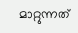മാറ്റുന്നത്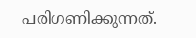പരിഗണിക്കുന്നത്.